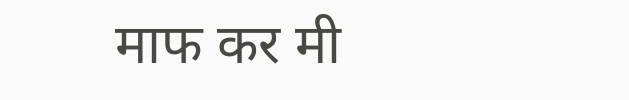माफ कर मी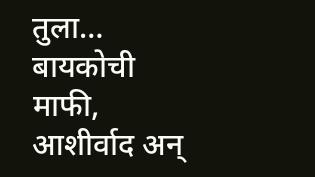तुला… बायकोची माफी, आशीर्वाद अन्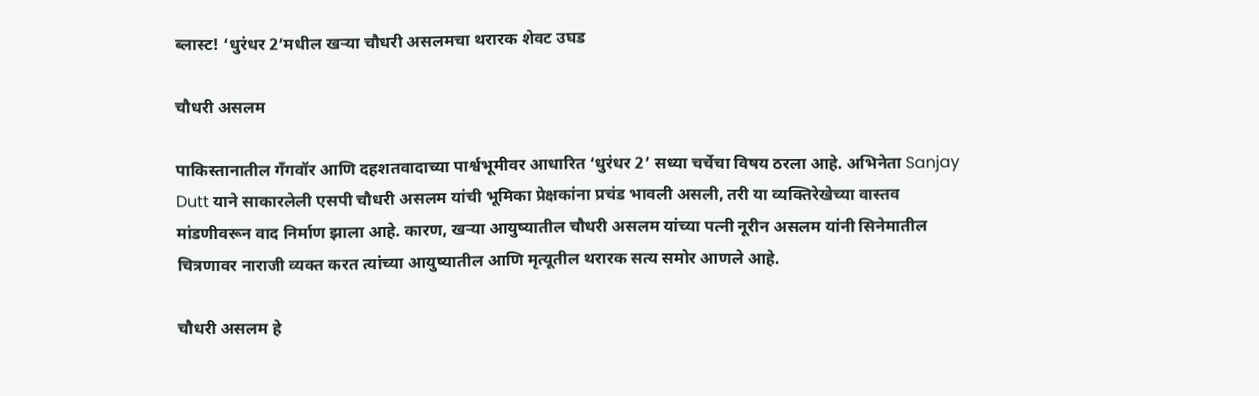ब्लास्ट! ‘धुरंधर 2’मधील खऱ्या चौधरी असलमचा थरारक शेवट उघड

चौधरी असलम

पाकिस्तानातील गँगवॉर आणि दहशतवादाच्या पार्श्वभूमीवर आधारित ‘धुरंधर 2’ सध्या चर्चेचा विषय ठरला आहे. अभिनेता Sanjay Dutt याने साकारलेली एसपी चौधरी असलम यांची भूमिका प्रेक्षकांना प्रचंड भावली असली, तरी या व्यक्तिरेखेच्या वास्तव मांडणीवरून वाद निर्माण झाला आहे. कारण, खऱ्या आयुष्यातील चौधरी असलम यांच्या पत्नी नूरीन असलम यांनी सिनेमातील चित्रणावर नाराजी व्यक्त करत त्यांच्या आयुष्यातील आणि मृत्यूतील थरारक सत्य समोर आणले आहे.

चौधरी असलम हे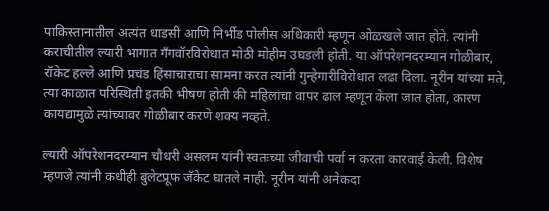पाकिस्तानातील अत्यंत धाडसी आणि निर्भीड पोलीस अधिकारी म्हणून ओळखले जात होते. त्यांनी कराचीतील ल्यारी भागात गँगवॉरविरोधात मोठी मोहीम उघडली होती. या ऑपरेशनदरम्यान गोळीबार, रॉकेट हल्ले आणि प्रचंड हिंसाचाराचा सामना करत त्यांनी गुन्हेगारीविरोधात लढा दिला. नूरीन यांच्या मते, त्या काळात परिस्थिती इतकी भीषण होती की महिलांचा वापर ढाल म्हणून केला जात होता, कारण कायद्यामुळे त्यांच्यावर गोळीबार करणे शक्य नव्हते.

ल्यारी ऑपरेशनदरम्यान चौधरी असलम यांनी स्वतःच्या जीवाची पर्वा न करता कारवाई केली. विशेष म्हणजे त्यांनी कधीही बुलेटप्रूफ जॅकेट घातले नाही. नूरीन यांनी अनेकदा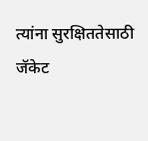त्यांना सुरक्षिततेसाठी जॅकेट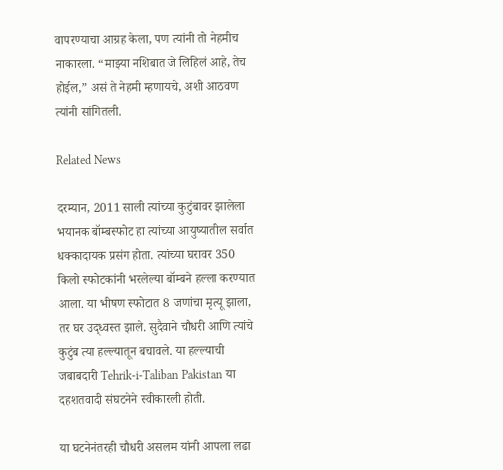वापरण्याचा आग्रह केला, पण त्यांनी तो नेहमीच नाकारला. “माझ्या नशिबात जे लिहिलं आहे, तेच होईल,” असं ते नेहमी म्हणायचे, अशी आठवण त्यांनी सांगितली.

Related News

दरम्यान, 2011 साली त्यांच्या कुटुंबावर झालेला भयानक बॉम्बस्फोट हा त्यांच्या आयुष्यातील सर्वात धक्कादायक प्रसंग होता. त्यांच्या घरावर 350 किलो स्फोटकांनी भरलेल्या बॉम्बने हल्ला करण्यात आला. या भीषण स्फोटात 8 जणांचा मृत्यू झाला, तर घर उद्ध्वस्त झाले. सुदैवाने चौधरी आणि त्यांचे कुटुंब त्या हल्ल्यातून बचावले. या हल्ल्याची जबाबदारी Tehrik-i-Taliban Pakistan या दहशतवादी संघटनेने स्वीकारली होती.

या घटनेनंतरही चौधरी असलम यांनी आपला लढा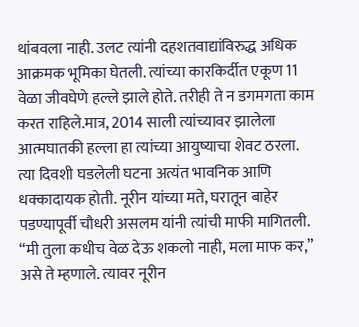थांबवला नाही. उलट त्यांनी दहशतवाद्यांविरुद्ध अधिक आक्रमक भूमिका घेतली. त्यांच्या कारकिर्दीत एकूण 11 वेळा जीवघेणे हल्ले झाले होते. तरीही ते न डगमगता काम करत राहिले.मात्र, 2014 साली त्यांच्यावर झालेला आत्मघातकी हल्ला हा त्यांच्या आयुष्याचा शेवट ठरला. त्या दिवशी घडलेली घटना अत्यंत भावनिक आणि धक्कादायक होती. नूरीन यांच्या मते, घरातून बाहेर पडण्यापूर्वी चौधरी असलम यांनी त्यांची माफी मागितली. “मी तुला कधीच वेळ देऊ शकलो नाही, मला माफ कर,” असे ते म्हणाले. त्यावर नूरीन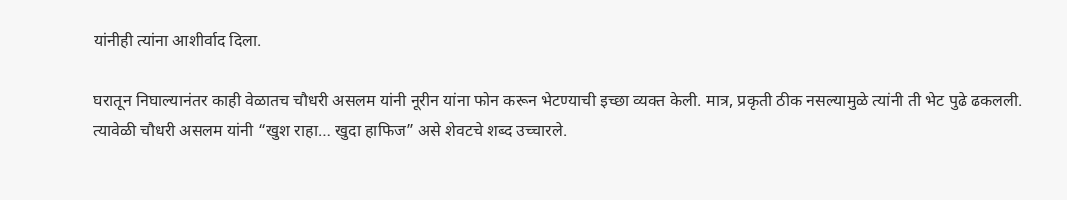यांनीही त्यांना आशीर्वाद दिला.

घरातून निघाल्यानंतर काही वेळातच चौधरी असलम यांनी नूरीन यांना फोन करून भेटण्याची इच्छा व्यक्त केली. मात्र, प्रकृती ठीक नसल्यामुळे त्यांनी ती भेट पुढे ढकलली. त्यावेळी चौधरी असलम यांनी “खुश राहा… खुदा हाफिज” असे शेवटचे शब्द उच्चारले.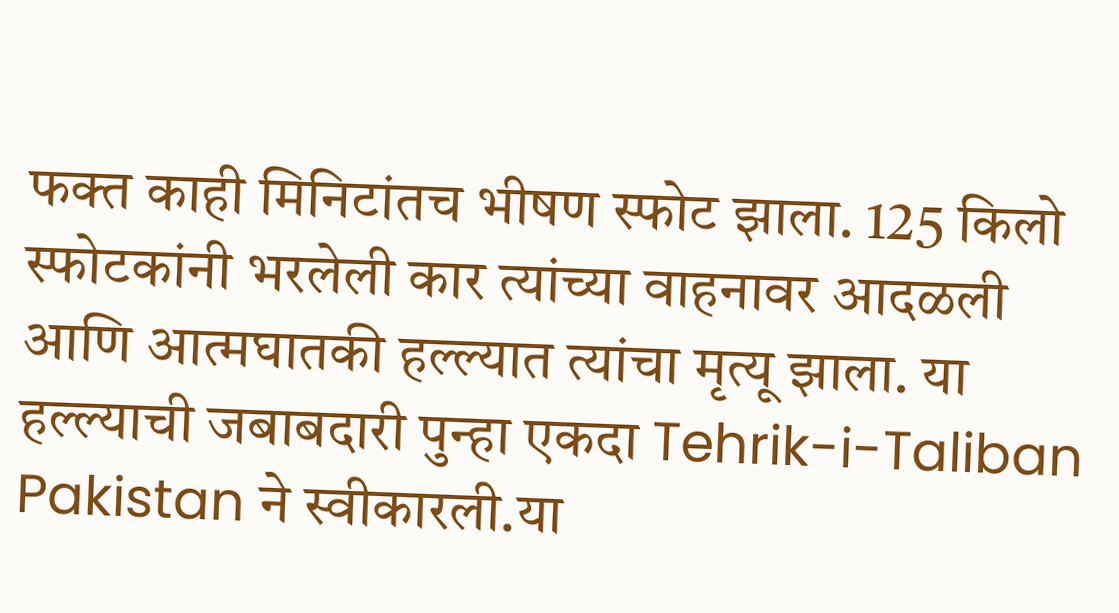फक्त काही मिनिटांतच भीषण स्फोट झाला. 125 किलो स्फोटकांनी भरलेली कार त्यांच्या वाहनावर आदळली आणि आत्मघातकी हल्ल्यात त्यांचा मृत्यू झाला. या हल्ल्याची जबाबदारी पुन्हा एकदा Tehrik-i-Taliban Pakistan ने स्वीकारली.या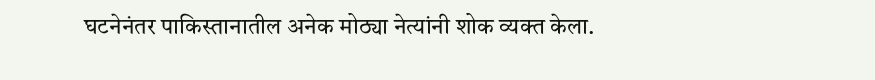घटनेनंतर पाकिस्तानातील अनेक मोठ्या नेत्यांनी शोक व्यक्त केला.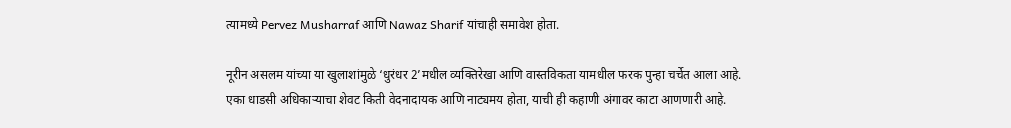त्यामध्ये Pervez Musharraf आणि Nawaz Sharif यांचाही समावेश होता.

नूरीन असलम यांच्या या खुलाशांमुळे ‘धुरंधर 2’मधील व्यक्तिरेखा आणि वास्तविकता यामधील फरक पुन्हा चर्चेत आला आहे. एका धाडसी अधिकाऱ्याचा शेवट किती वेदनादायक आणि नाट्यमय होता, याची ही कहाणी अंगावर काटा आणणारी आहे.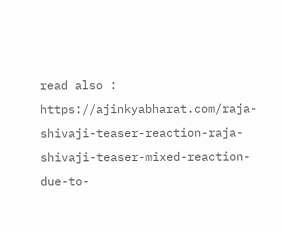read also :  https://ajinkyabharat.com/raja-shivaji-teaser-reaction-raja-shivaji-teaser-mixed-reaction-due-to-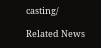casting/

Related News